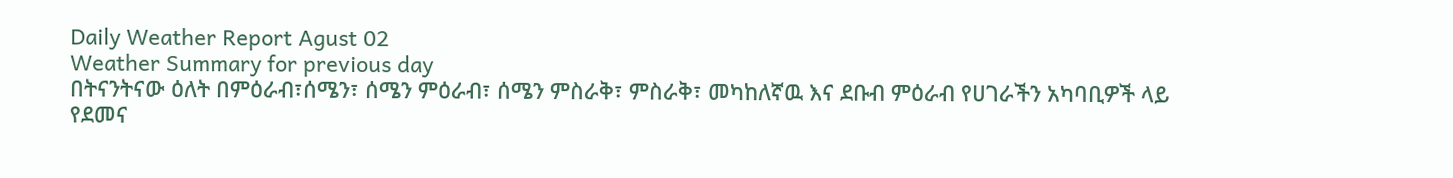Daily Weather Report Agust 02
Weather Summary for previous day
በትናንትናው ዕለት በምዕራብ፣ሰሜን፣ ሰሜን ምዕራብ፣ ሰሜን ምስራቅ፣ ምስራቅ፣ መካከለኛዉ እና ደቡብ ምዕራብ የሀገራችን አካባቢዎች ላይ የደመና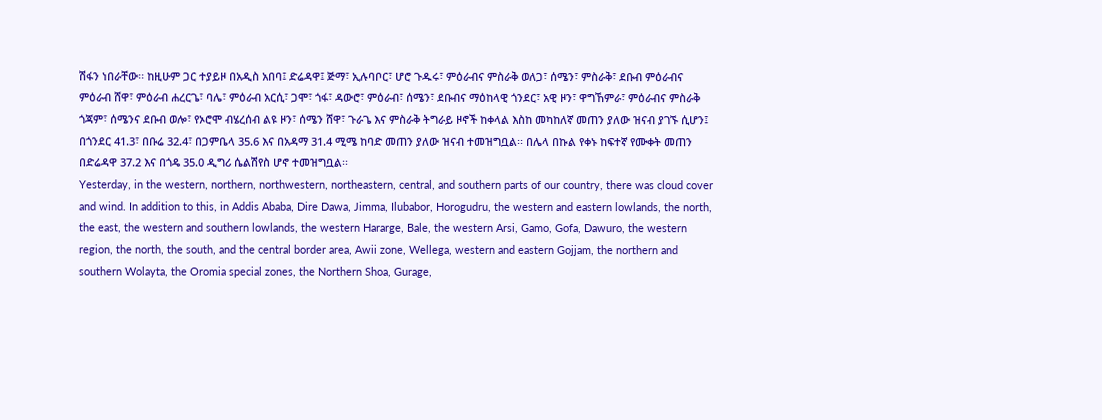ሽፋን ነበራቸው፡፡ ከዚሁም ጋር ተያይዞ በአዲስ አበባ፤ ድሬዳዋ፤ ጅማ፣ ኢሉባቦር፣ ሆሮ ጉዱሩ፣ ምዕራብና ምስራቅ ወለጋ፣ ሰሜን፣ ምስራቅ፣ ደቡብ ምዕራብና ምዕራብ ሸዋ፣ ምዕራብ ሐረርጌ፣ ባሌ፣ ምዕራብ አርሲ፣ ጋሞ፣ ጎፋ፣ ዳውሮ፣ ምዕራብ፣ ሰሜን፣ ደቡብና ማዕከላዊ ጎንደር፣ አዊ ዞን፣ ዋግኸምራ፣ ምዕራብና ምስራቅ ጎጃም፣ ሰሜንና ደቡብ ወሎ፣ የኦሮሞ ብሄረሰብ ልዩ ዞን፣ ሰሜን ሸዋ፣ ጉራጌ እና ምስራቅ ትግራይ ዞኖች ከቀላል እስከ መካከለኛ መጠን ያለው ዝናብ ያገኙ ሲሆን፤ በጎንደር 41.3፣ በቡሬ 32.4፣ በጋምቤላ 35.6 እና በአዳማ 31.4 ሚሜ ከባድ መጠን ያለው ዝናብ ተመዝግቧል፡፡ በሌላ በኩል የቀኑ ከፍተኛ የሙቀት መጠን በድሬዳዋ 37.2 እና በጎዴ 35.0 ዲግሪ ሴልሽየስ ሆኖ ተመዝግቧል፡፡
Yesterday, in the western, northern, northwestern, northeastern, central, and southern parts of our country, there was cloud cover and wind. In addition to this, in Addis Ababa, Dire Dawa, Jimma, Ilubabor, Horogudru, the western and eastern lowlands, the north, the east, the western and southern lowlands, the western Hararge, Bale, the western Arsi, Gamo, Gofa, Dawuro, the western region, the north, the south, and the central border area, Awii zone, Wellega, western and eastern Gojjam, the northern and southern Wolayta, the Oromia special zones, the Northern Shoa, Gurage,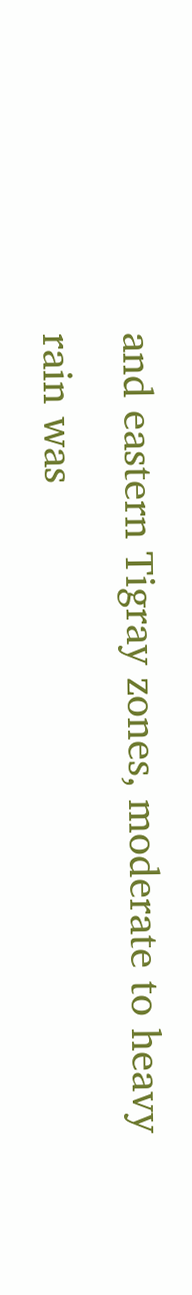and eastern Tigray zones, moderate to heavy rain was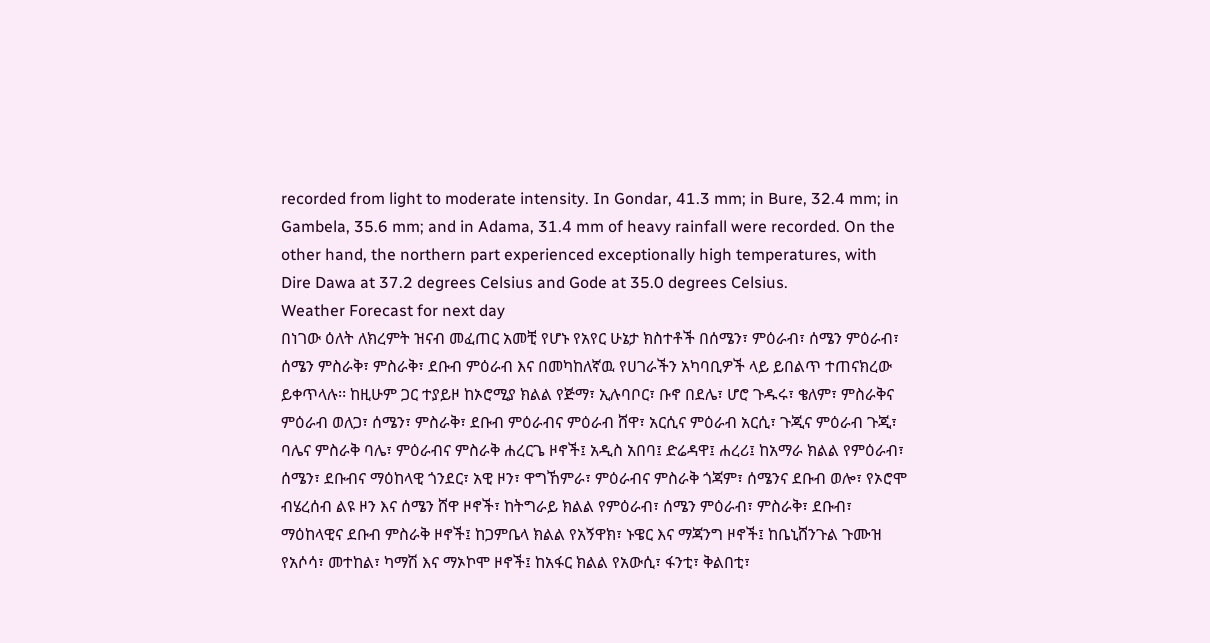recorded from light to moderate intensity. In Gondar, 41.3 mm; in Bure, 32.4 mm; in Gambela, 35.6 mm; and in Adama, 31.4 mm of heavy rainfall were recorded. On the other hand, the northern part experienced exceptionally high temperatures, with Dire Dawa at 37.2 degrees Celsius and Gode at 35.0 degrees Celsius.
Weather Forecast for next day
በነገው ዕለት ለክረምት ዝናብ መፈጠር አመቺ የሆኑ የአየር ሁኔታ ክስተቶች በሰሜን፣ ምዕራብ፣ ሰሜን ምዕራብ፣ ሰሜን ምስራቅ፣ ምስራቅ፣ ደቡብ ምዕራብ እና በመካከለኛዉ የሀገራችን አካባቢዎች ላይ ይበልጥ ተጠናክረው ይቀጥላሉ፡፡ ከዚሁም ጋር ተያይዞ ከኦሮሚያ ክልል የጅማ፣ ኢሉባቦር፣ ቡኖ በደሌ፣ ሆሮ ጉዱሩ፣ ቄለም፣ ምስራቅና ምዕራብ ወለጋ፣ ሰሜን፣ ምስራቅ፣ ደቡብ ምዕራብና ምዕራብ ሸዋ፣ አርሲና ምዕራብ አርሲ፣ ጉጂና ምዕራብ ጉጂ፣ ባሌና ምስራቅ ባሌ፣ ምዕራብና ምስራቅ ሐረርጌ ዞኖች፤ አዲስ አበባ፤ ድሬዳዋ፤ ሐረሪ፤ ከአማራ ክልል የምዕራብ፣ ሰሜን፣ ደቡብና ማዕከላዊ ጎንደር፣ አዊ ዞን፣ ዋግኸምራ፣ ምዕራብና ምስራቅ ጎጃም፣ ሰሜንና ደቡብ ወሎ፣ የኦሮሞ ብሄረሰብ ልዩ ዞን እና ሰሜን ሸዋ ዞኖች፣ ከትግራይ ክልል የምዕራብ፣ ሰሜን ምዕራብ፣ ምስራቅ፣ ደቡብ፣ ማዕከላዊና ደቡብ ምስራቅ ዞኖች፤ ከጋምቤላ ክልል የአኝዋክ፣ ኑዌር እና ማጃንግ ዞኖች፤ ከቤኒሸንጉል ጉሙዝ የአሶሳ፣ መተከል፣ ካማሽ እና ማኦኮሞ ዞኖች፤ ከአፋር ክልል የአውሲ፣ ፋንቲ፣ ቅልበቲ፣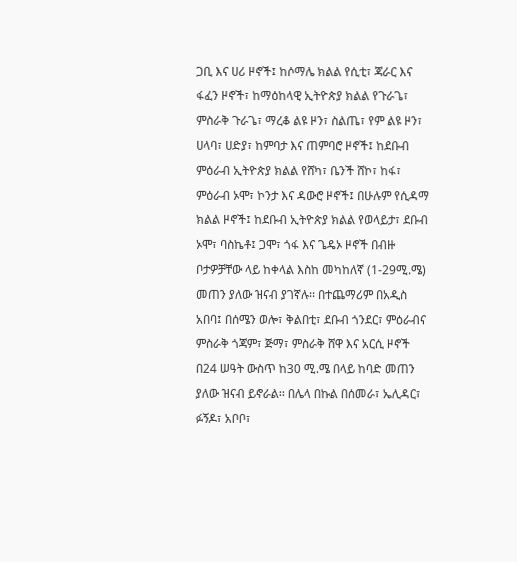ጋቢ እና ሀሪ ዞኖች፤ ከሶማሌ ክልል የሲቲ፣ ጃራር እና ፋፈን ዞኖች፣ ከማዕከላዊ ኢትዮጵያ ክልል የጉራጌ፣ ምስራቅ ጉራጌ፣ ማረቆ ልዩ ዞን፣ ስልጤ፣ የም ልዩ ዞን፣ ሀላባ፣ ሀድያ፣ ከምባታ እና ጠምባሮ ዞኖች፤ ከደቡብ ምዕራብ ኢትዮጵያ ክልል የሸካ፣ ቤንች ሸኮ፣ ከፋ፣ ምዕራብ ኦሞ፣ ኮንታ እና ዳውሮ ዞኖች፤ በሁሉም የሲዳማ ክልል ዞኖች፤ ከደቡብ ኢትዮጵያ ክልል የወላይታ፣ ደቡብ ኦሞ፣ ባስኬቶ፤ ጋሞ፣ ጎፋ እና ጌዴኦ ዞኖች በብዙ ቦታዎቻቸው ላይ ከቀላል እስከ መካከለኛ (1-29ሚ.ሜ) መጠን ያለው ዝናብ ያገኛሉ፡፡ በተጨማሪም በአዲስ አበባ፤ በሰሜን ወሎ፣ ቅልበቲ፣ ደቡብ ጎንደር፣ ምዕራብና ምስራቅ ጎጃም፣ ጅማ፣ ምስራቅ ሸዋ እና አርሲ ዞኖች በ24 ሠዓት ውስጥ ከ30 ሚ.ሜ በላይ ከባድ መጠን ያለው ዝናብ ይኖራል፡፡ በሌላ በኩል በሰመራ፣ ኤሊዳር፣ ፉኝዶ፣ አቦቦ፣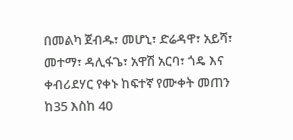በመልካ ጀብዱ፣ መሆኒ፣ ድሬዳዋ፣ አይሻ፣ መተማ፣ ዳሊፋጌ፣ አዋሽ አርባ፣ ጎዴ እና ቀብሪደሃር የቀኑ ከፍተኛ የሙቀት መጠን ከ35 እስከ 40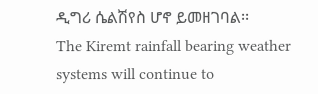ዲግሪ ሴልሽየስ ሆኖ ይመዘገባል፡፡
The Kiremt rainfall bearing weather systems will continue to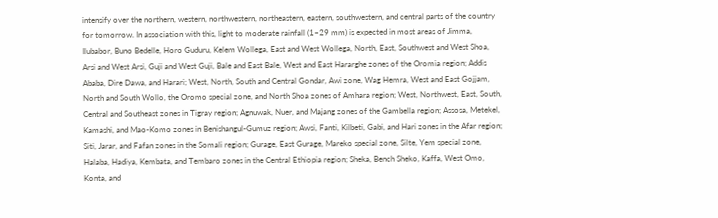intensify over the northern, western, northwestern, northeastern, eastern, southwestern, and central parts of the country for tomorrow. In association with this, light to moderate rainfall (1–29 mm) is expected in most areas of Jimma, Ilubabor, Buno Bedelle, Horo Guduru, Kelem Wollega, East and West Wollega, North, East, Southwest and West Shoa, Arsi and West Arsi, Guji and West Guji, Bale and East Bale, West and East Hararghe zones of the Oromia region; Addis Ababa, Dire Dawa, and Harari; West, North, South and Central Gondar, Awi zone, Wag Hemra, West and East Gojjam, North and South Wollo, the Oromo special zone, and North Shoa zones of Amhara region; West, Northwest, East, South, Central and Southeast zones in Tigray region; Agnuwak, Nuer, and Majang zones of the Gambella region; Assosa, Metekel, Kamashi, and Mao-Komo zones in Benishangul-Gumuz region; Awsi, Fanti, Kilbeti, Gabi, and Hari zones in the Afar region; Siti, Jarar, and Fafan zones in the Somali region; Gurage, East Gurage, Mareko special zone, Silte, Yem special zone, Halaba, Hadiya, Kembata, and Tembaro zones in the Central Ethiopia region; Sheka, Bench Sheko, Kaffa, West Omo, Konta, and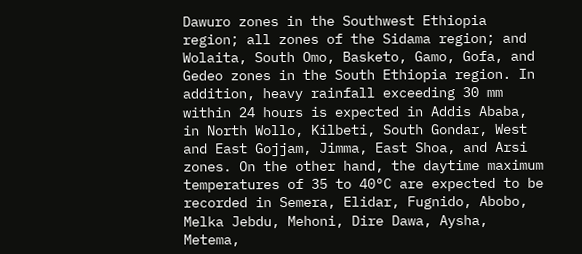Dawuro zones in the Southwest Ethiopia region; all zones of the Sidama region; and Wolaita, South Omo, Basketo, Gamo, Gofa, and Gedeo zones in the South Ethiopia region. In addition, heavy rainfall exceeding 30 mm within 24 hours is expected in Addis Ababa, in North Wollo, Kilbeti, South Gondar, West and East Gojjam, Jimma, East Shoa, and Arsi zones. On the other hand, the daytime maximum temperatures of 35 to 40°C are expected to be recorded in Semera, Elidar, Fugnido, Abobo, Melka Jebdu, Mehoni, Dire Dawa, Aysha, Metema,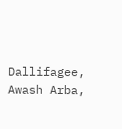Dallifagee, Awash Arba,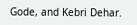Gode, and Kebri Dehar.